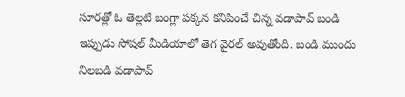సూరత్లో ఓ తెల్లటి బంగ్లా పక్కన కనిపించే చిన్న వడాపావ్ బండి ఇప్పుడు సోషల్ మీడియాలో తెగ వైరల్ అవుతోంది. బండి ముందు నిలబడి వడాపావ్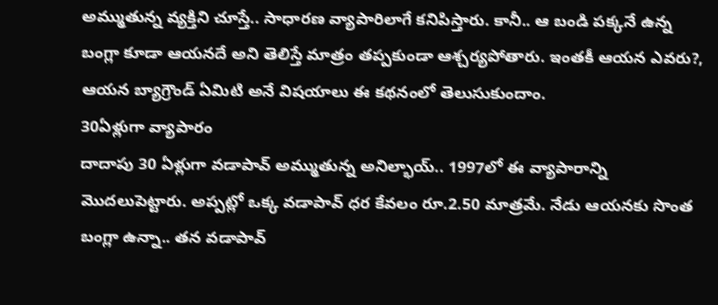అమ్ముతున్న వ్యక్తిని చూస్తే.. సాధారణ వ్యాపారిలాగే కనిపిస్తారు. కానీ.. ఆ బండి పక్కనే ఉన్న బంగ్లా కూడా ఆయనదే అని తెలిస్తే మాత్రం తప్పకుండా ఆశ్చర్యపోతారు. ఇంతకీ ఆయన ఎవరు?, ఆయన బ్యాగ్రౌండ్ ఏమిటి అనే విషయాలు ఈ కథనంలో తెలుసుకుందాం.
30ఏళ్లుగా వ్యాపారం
దాదాపు 30 ఏళ్లుగా వడాపావ్ అమ్ముతున్న అనిల్భాయ్.. 1997లో ఈ వ్యాపారాన్ని మొదలుపెట్టారు. అప్పట్లో ఒక్క వడాపావ్ ధర కేవలం రూ.2.50 మాత్రమే. నేడు ఆయనకు సొంత బంగ్లా ఉన్నా.. తన వడాపావ్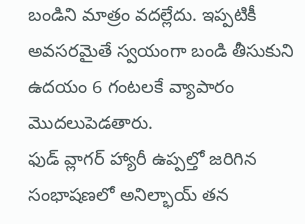బండిని మాత్రం వదల్లేదు. ఇప్పటికీ అవసరమైతే స్వయంగా బండి తీసుకుని ఉదయం 6 గంటలకే వ్యాపారం మొదలుపెడతారు.
ఫుడ్ వ్లాగర్ హ్యారీ ఉప్పల్తో జరిగిన సంభాషణలో అనిల్భాయ్ తన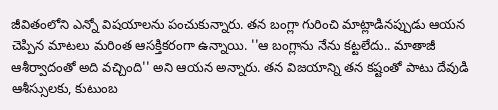జీవితంలోని ఎన్నో విషయాలను పంచుకున్నారు. తన బంగ్లా గురించి మాట్లాడినప్పుడు ఆయన చెప్పిన మాటలు మరింత ఆసక్తికరంగా ఉన్నాయి. ''ఆ బంగ్లాను నేను కట్టలేదు.. మాతాజీ ఆశీర్వాదంతో అది వచ్చింది'' అని ఆయన అన్నారు. తన విజయాన్ని తన కష్టంతో పాటు దేవుడి ఆశీస్సులకు, కుటుంబ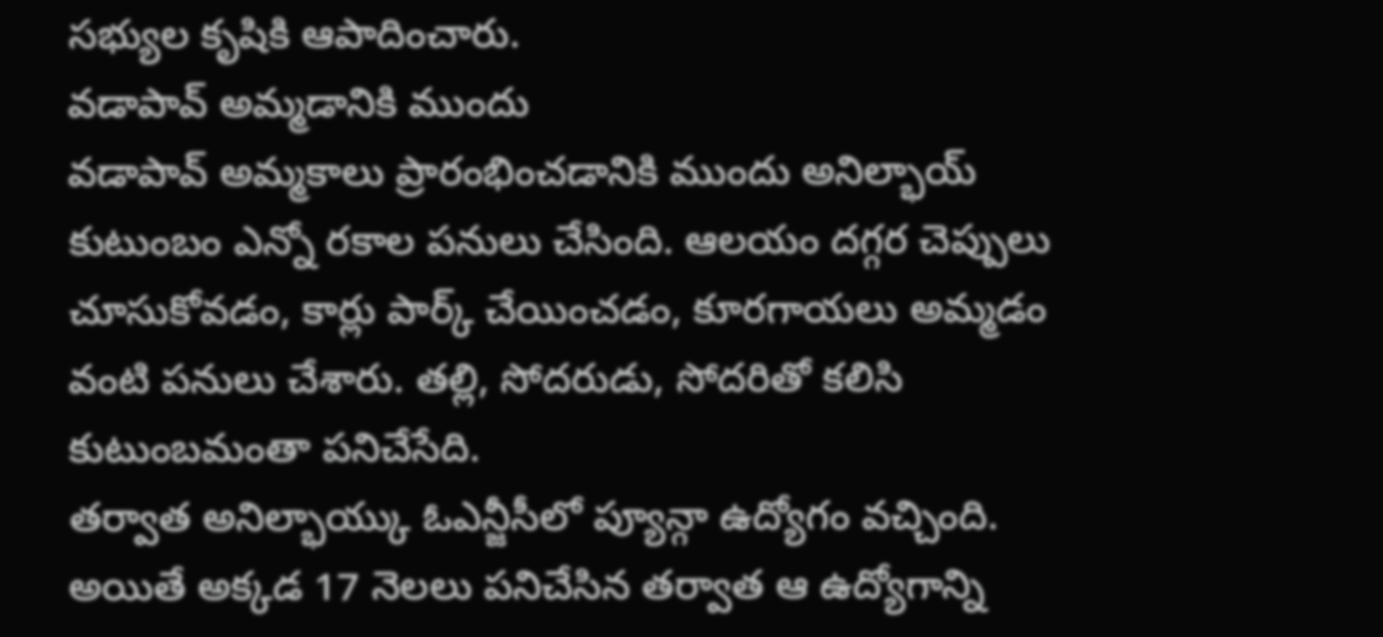సభ్యుల కృషికి ఆపాదించారు.
వడాపావ్ అమ్మడానికి ముందు
వడాపావ్ అమ్మకాలు ప్రారంభించడానికి ముందు అనిల్భాయ్ కుటుంబం ఎన్నో రకాల పనులు చేసింది. ఆలయం దగ్గర చెప్పులు చూసుకోవడం, కార్లు పార్క్ చేయించడం, కూరగాయలు అమ్మడం వంటి పనులు చేశారు. తల్లి, సోదరుడు, సోదరితో కలిసి కుటుంబమంతా పనిచేసేది.
తర్వాత అనిల్భాయ్కు ఓఎన్జీసీలో ప్యూన్గా ఉద్యోగం వచ్చింది. అయితే అక్కడ 17 నెలలు పనిచేసిన తర్వాత ఆ ఉద్యోగాన్ని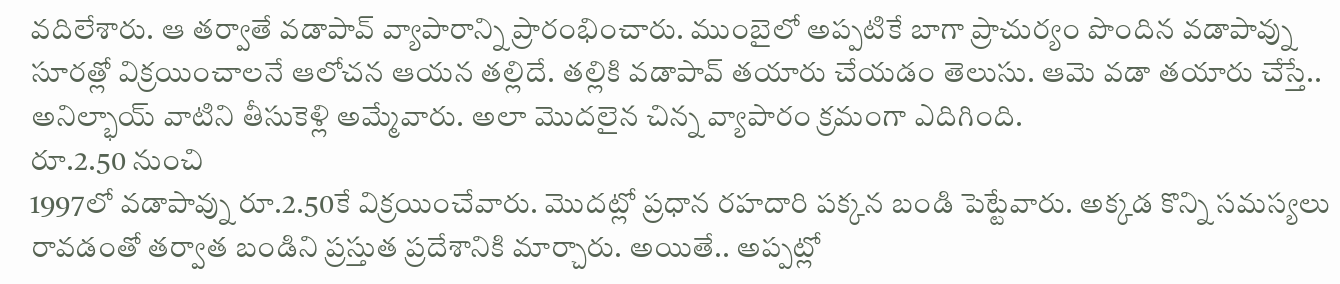వదిలేశారు. ఆ తర్వాతే వడాపావ్ వ్యాపారాన్ని ప్రారంభించారు. ముంబైలో అప్పటికే బాగా ప్రాచుర్యం పొందిన వడాపావ్ను సూరత్లో విక్రయించాలనే ఆలోచన ఆయన తల్లిదే. తల్లికి వడాపావ్ తయారు చేయడం తెలుసు. ఆమె వడా తయారు చేస్తే.. అనిల్భాయ్ వాటిని తీసుకెళ్లి అమ్మేవారు. అలా మొదలైన చిన్న వ్యాపారం క్రమంగా ఎదిగింది.
రూ.2.50 నుంచి
1997లో వడాపావ్ను రూ.2.50కే విక్రయించేవారు. మొదట్లో ప్రధాన రహదారి పక్కన బండి పెట్టేవారు. అక్కడ కొన్ని సమస్యలు రావడంతో తర్వాత బండిని ప్రస్తుత ప్రదేశానికి మార్చారు. అయితే.. అప్పట్లో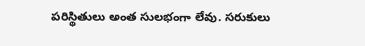పరిస్థితులు అంత సులభంగా లేవు. సరుకులు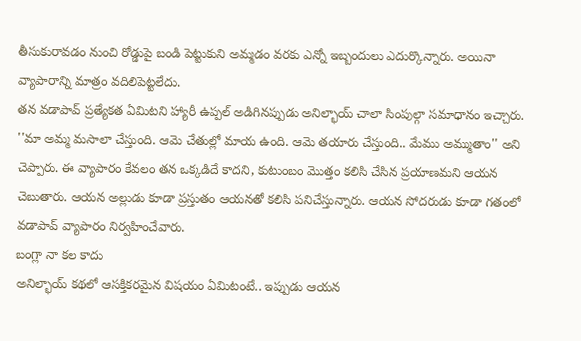తీసుకురావడం నుంచి రోడ్డుపై బండి పెట్టుకుని అమ్మడం వరకు ఎన్నో ఇబ్బందులు ఎదుర్కొన్నారు. అయినా వ్యాపారాన్ని మాత్రం వదిలిపెట్టలేదు.
తన వడాపావ్ ప్రత్యేకత ఏమిటని హ్యారీ ఉప్పల్ అడిగినప్పుడు అనిల్భాయ్ చాలా సింపుల్గా సమాధానం ఇచ్చారు. ''మా అమ్మ మసాలా చేస్తుంది. ఆమె చేతుల్లో మాయ ఉంది. ఆమె తయారు చేస్తుంది.. మేము అమ్ముతాం'' అని చెప్పారు. ఈ వ్యాపారం కేవలం తన ఒక్కడిదే కాదని, కుటుంబం మొత్తం కలిసి చేసిన ప్రయాణమని ఆయన చెబుతారు. ఆయన అల్లుడు కూడా ప్రస్తుతం ఆయనతో కలిసి పనిచేస్తున్నారు. ఆయన సోదరుడు కూడా గతంలో వడాపావ్ వ్యాపారం నిర్వహించేవారు.
బంగ్లా నా కల కాదు
అనిల్భాయ్ కథలో ఆసక్తికరమైన విషయం ఏమిటంటే.. ఇప్పుడు ఆయన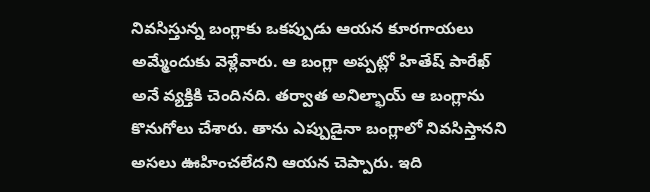నివసిస్తున్న బంగ్లాకు ఒకప్పుడు ఆయన కూరగాయలు అమ్మేందుకు వెళ్లేవారు. ఆ బంగ్లా అప్పట్లో హితేష్ పారేఖ్ అనే వ్యక్తికి చెందినది. తర్వాత అనిల్భాయ్ ఆ బంగ్లాను కొనుగోలు చేశారు. తాను ఎప్పుడైనా బంగ్లాలో నివసిస్తానని అసలు ఊహించలేదని ఆయన చెప్పారు. ఇది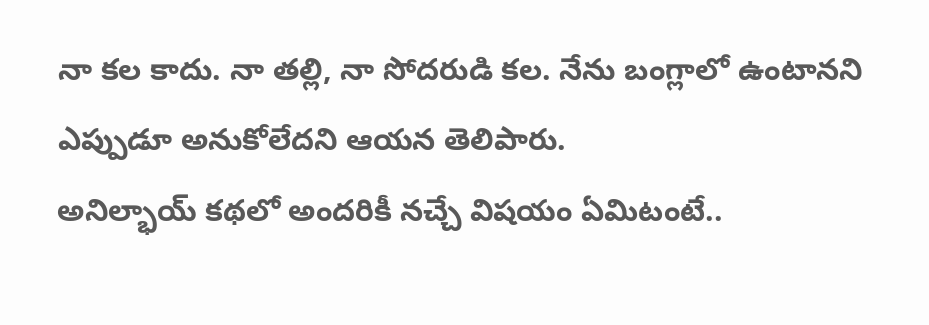నా కల కాదు. నా తల్లి, నా సోదరుడి కల. నేను బంగ్లాలో ఉంటానని ఎప్పుడూ అనుకోలేదని ఆయన తెలిపారు.
అనిల్భాయ్ కథలో అందరికీ నచ్చే విషయం ఏమిటంటే..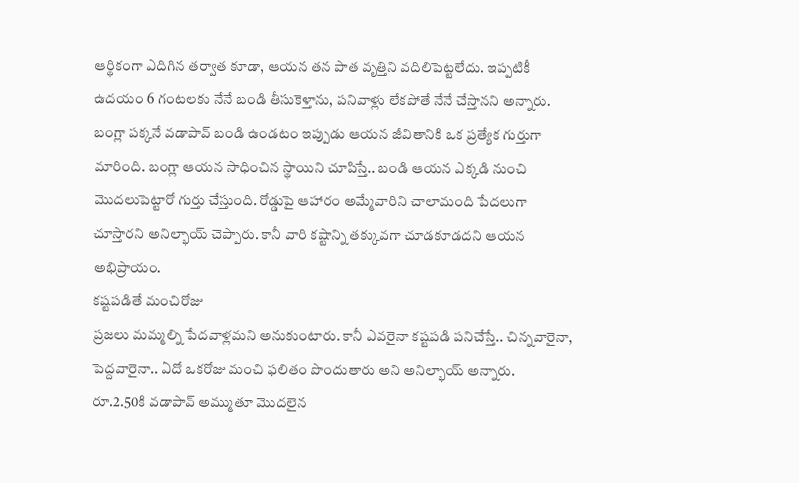ఆర్థికంగా ఎదిగిన తర్వాత కూడా, ఆయన తన పాత వృత్తిని వదిలిపెట్టలేదు. ఇప్పటికీ ఉదయం 6 గంటలకు నేనే బండి తీసుకెళ్తాను, పనివాళ్లు లేకపోతే నేనే చేస్తానని అన్నారు.
బంగ్లా పక్కనే వడాపావ్ బండి ఉండటం ఇప్పుడు ఆయన జీవితానికి ఒక ప్రత్యేక గుర్తుగా మారింది. బంగ్లా ఆయన సాధించిన స్థాయిని చూపిస్తే.. బండి ఆయన ఎక్కడి నుంచి మొదలుపెట్టారో గుర్తు చేస్తుంది. రోడ్డుపై ఆహారం అమ్మేవారిని చాలామంది పేదలుగా చూస్తారని అనిల్భాయ్ చెప్పారు. కానీ వారి కష్టాన్ని తక్కువగా చూడకూడదని ఆయన అభిప్రాయం.
కష్టపడితే మంచిరోజు
ప్రజలు మమ్మల్ని పేదవాళ్లమని అనుకుంటారు. కానీ ఎవరైనా కష్టపడి పనిచేస్తే.. చిన్నవారైనా, పెద్దవారైనా.. ఏదో ఒకరోజు మంచి ఫలితం పొందుతారు అని అనిల్భాయ్ అన్నారు.
రూ.2.50కి వడాపావ్ అమ్ముతూ మొదలైన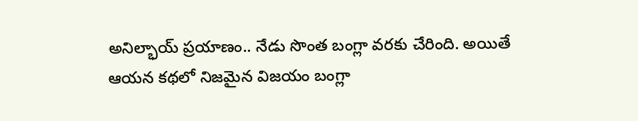అనిల్భాయ్ ప్రయాణం.. నేడు సొంత బంగ్లా వరకు చేరింది. అయితే ఆయన కథలో నిజమైన విజయం బంగ్లా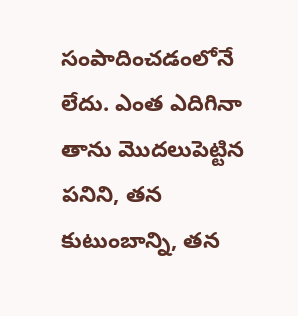సంపాదించడంలోనే లేదు. ఎంత ఎదిగినా తాను మొదలుపెట్టిన పనిని, తన కుటుంబాన్ని, తన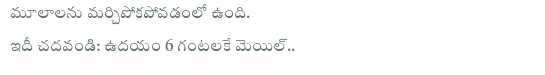మూలాలను మర్చిపోకపోవడంలో ఉంది.
ఇదీ చదవండి: ఉదయం 6 గంటలకే మెయిల్..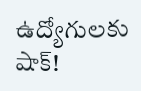ఉద్యోగులకు షాక్!